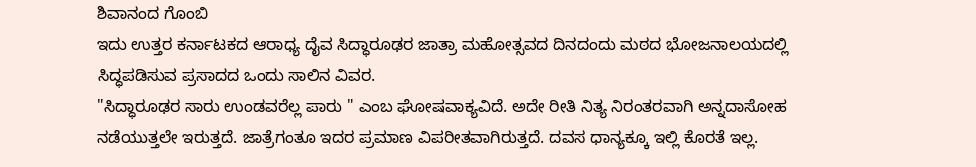ಶಿವಾನಂದ ಗೊಂಬಿ
ಇದು ಉತ್ತರ ಕರ್ನಾಟಕದ ಆರಾಧ್ಯ ದೈವ ಸಿದ್ಧಾರೂಢರ ಜಾತ್ರಾ ಮಹೋತ್ಸವದ ದಿನದಂದು ಮಠದ ಭೋಜನಾಲಯದಲ್ಲಿ ಸಿದ್ಧಪಡಿಸುವ ಪ್ರಸಾದದ ಒಂದು ಸಾಲಿನ ವಿವರ.
"ಸಿದ್ಧಾರೂಢರ ಸಾರು ಉಂಡವರೆಲ್ಲ ಪಾರು " ಎಂಬ ಘೋಷವಾಕ್ಯವಿದೆ. ಅದೇ ರೀತಿ ನಿತ್ಯ ನಿರಂತರವಾಗಿ ಅನ್ನದಾಸೋಹ ನಡೆಯುತ್ತಲೇ ಇರುತ್ತದೆ. ಜಾತ್ರೆಗಂತೂ ಇದರ ಪ್ರಮಾಣ ವಿಪರೀತವಾಗಿರುತ್ತದೆ. ದವಸ ಧಾನ್ಯಕ್ಕೂ ಇಲ್ಲಿ ಕೊರತೆ ಇಲ್ಲ.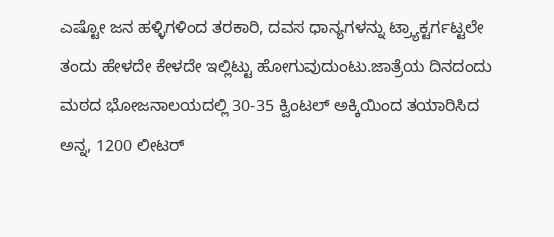ಎಷ್ಟೋ ಜನ ಹಳ್ಳಿಗಳಿಂದ ತರಕಾರಿ, ದವಸ ಧಾನ್ಯಗಳನ್ನು ಟ್ರ್ಯಾಕ್ಟರ್ಗಟ್ಟಲೇ ತಂದು ಹೇಳದೇ ಕೇಳದೇ ಇಲ್ಲಿಟ್ಟು ಹೋಗುವುದುಂಟು.ಜಾತ್ರೆಯ ದಿನದಂದು ಮಠದ ಭೋಜನಾಲಯದಲ್ಲಿ 30-35 ಕ್ವಿಂಟಲ್ ಅಕ್ಕಿಯಿಂದ ತಯಾರಿಸಿದ ಅನ್ನ, 1200 ಲೀಟರ್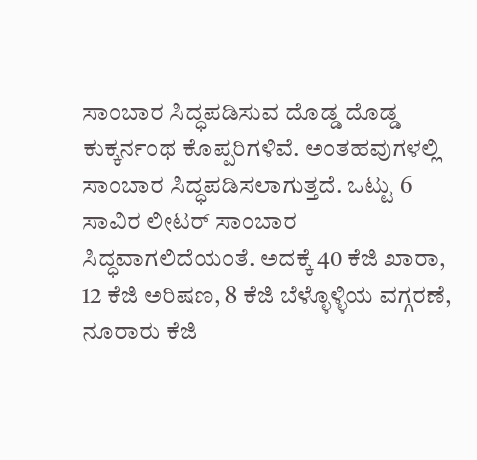ಸಾಂಬಾರ ಸಿದ್ಧಪಡಿಸುವ ದೊಡ್ಡ ದೊಡ್ಡ ಕುಕ್ಕರ್ನಂಥ ಕೊಪ್ಪರಿಗಳಿವೆ. ಅಂತಹವುಗಳಲ್ಲಿ ಸಾಂಬಾರ ಸಿದ್ಧಪಡಿಸಲಾಗುತ್ತದೆ. ಒಟ್ಟು 6 ಸಾವಿರ ಲೀಟರ್ ಸಾಂಬಾರ ಸಿದ್ಧವಾಗಲಿದೆಯಂತೆ. ಅದಕ್ಕೆ 40 ಕೆಜಿ ಖಾರಾ, 12 ಕೆಜಿ ಅರಿಷಣ, 8 ಕೆಜಿ ಬೆಳ್ಳೊಳ್ಳಿಯ ವಗ್ಗರಣೆ, ನೂರಾರು ಕೆಜಿ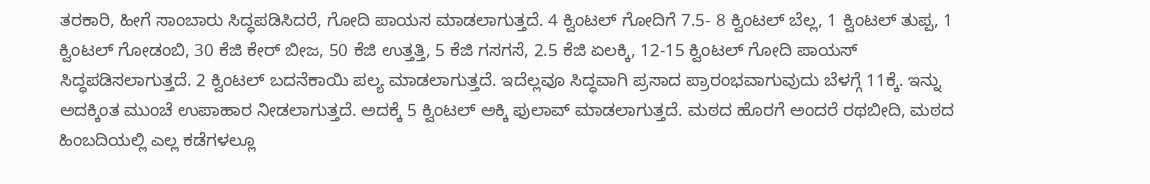ತರಕಾರಿ, ಹೀಗೆ ಸಾಂಬಾರು ಸಿದ್ಧಪಡಿಸಿದರೆ, ಗೋದಿ ಪಾಯಸ ಮಾಡಲಾಗುತ್ತದೆ. 4 ಕ್ವಿಂಟಲ್ ಗೋದಿಗೆ 7.5- 8 ಕ್ವಿಂಟಲ್ ಬೆಲ್ಲ, 1 ಕ್ವಿಂಟಲ್ ತುಪ್ಪ, 1 ಕ್ವಿಂಟಲ್ ಗೋಡಂಬಿ, 30 ಕೆಜಿ ಕೇರ್ ಬೀಜ, 50 ಕೆಜಿ ಉತ್ತತ್ತಿ, 5 ಕೆಜಿ ಗಸಗಸೆ, 2.5 ಕೆಜಿ ಏಲಕ್ಕಿ, 12-15 ಕ್ವಿಂಟಲ್ ಗೋದಿ ಪಾಯಸ್ ಸಿದ್ಧಪಡಿಸಲಾಗುತ್ತದೆ. 2 ಕ್ವಿಂಟಲ್ ಬದನೆಕಾಯಿ ಪಲ್ಯ ಮಾಡಲಾಗುತ್ತದೆ. ಇದೆಲ್ಲವೂ ಸಿದ್ಧವಾಗಿ ಪ್ರಸಾದ ಪ್ರಾರಂಭವಾಗುವುದು ಬೆಳಗ್ಗೆ 11ಕ್ಕೆ. ಇನ್ನು ಅದಕ್ಕಿಂತ ಮುಂಚೆ ಉಪಾಹಾರ ನೀಡಲಾಗುತ್ತದೆ. ಅದಕ್ಕೆ 5 ಕ್ವಿಂಟಲ್ ಅಕ್ಕಿ ಫುಲಾವ್ ಮಾಡಲಾಗುತ್ತದೆ. ಮಠದ ಹೊರಗೆ ಅಂದರೆ ರಥಬೀದಿ, ಮಠದ ಹಿಂಬದಿಯಲ್ಲಿ ಎಲ್ಲ ಕಡೆಗಳಲ್ಲೂ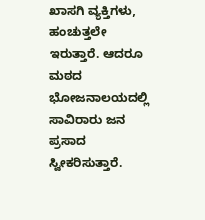ಖಾಸಗಿ ವ್ಯಕ್ತಿಗಳು, ಹಂಚುತ್ತಲೇ ಇರುತ್ತಾರೆ. ಆದರೂ ಮಠದ ಭೋಜನಾಲಯದಲ್ಲಿ ಸಾವಿರಾರು ಜನ ಪ್ರಸಾದ ಸ್ವೀಕರಿಸುತ್ತಾರೆ.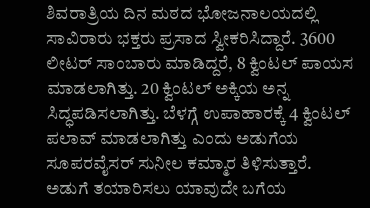ಶಿವರಾತ್ರಿಯ ದಿನ ಮಠದ ಭೋಜನಾಲಯದಲ್ಲಿ ಸಾವಿರಾರು ಭಕ್ತರು ಪ್ರಸಾದ ಸ್ವೀಕರಿಸಿದ್ದಾರೆ. 3600 ಲೀಟರ್ ಸಾಂಬಾರು ಮಾಡಿದ್ದರೆ, 8 ಕ್ವಿಂಟಲ್ ಪಾಯಸ ಮಾಡಲಾಗಿತ್ತು. 20 ಕ್ವಿಂಟಲ್ ಅಕ್ಕಿಯ ಅನ್ನ ಸಿದ್ಧಪಡಿಸಲಾಗಿತ್ತು. ಬೆಳಗ್ಗೆ ಉಪಾಹಾರಕ್ಕೆ 4 ಕ್ವಿಂಟಲ್ ಪಲಾವ್ ಮಾಡಲಾಗಿತ್ತು ಎಂದು ಅಡುಗೆಯ ಸೂಪರವೈಸರ್ ಸುನೀಲ ಕಮ್ಮಾರ ತಿಳಿಸುತ್ತಾರೆ.
ಅಡುಗೆ ತಯಾರಿಸಲು ಯಾವುದೇ ಬಗೆಯ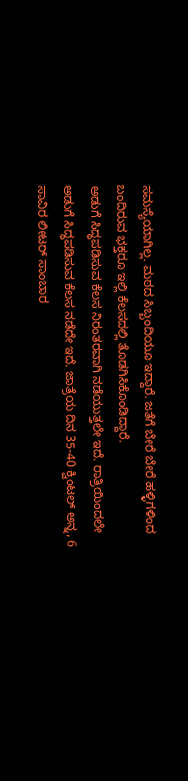ಸಮಸ್ಯೆಯಾಗಿಲ್ಲ. ಮಠದ ಸಿಬ್ಬಂದಿಯೂ ಇದ್ದಾರೆ. ಜತೆಗೆ ಬೇರೆ ಬೇರೆ ಹಳ್ಳಿಗಳಿಂದ ಬಂದಿರುವ ಭಕ್ತರೂ ಇಲ್ಲಿ ಕೆಲಸದಲ್ಲಿ ತೊಡಗಿಸಿಕೊಂಡಿದ್ದಾರೆ.
ಅಡುಗೆ ಸಿದ್ಧಪಡಿಸುವ ಕೆಲಸ ನಿರಂತರವಾಗಿ ನಡೆಯುತ್ತಲೇ ಇದೆ. ರಾತ್ರಿಯಿಂದಲೇ ಅಡುಗೆ ಸಿದ್ಧಪಡಿಸುವ ಕೆಲಸ ನಡೆದೇ ಇದೆ. ಜಾತ್ರೆಯ ದಿನ 35-40 ಕ್ವಿಂಟಲ್ ಅನ್ನ, 6 ಸಾವಿರ ಲೀಟರ್ ಸಾಂಬಾರ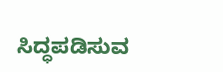ಸಿದ್ಧಪಡಿಸುವ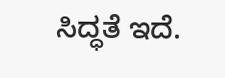ಸಿದ್ಧತೆ ಇದೆ.